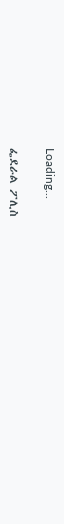Loading...

ፌደራል ፖሊስ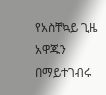የአስቸኳይ ጊዜ አዋጁን በማይተገብሩ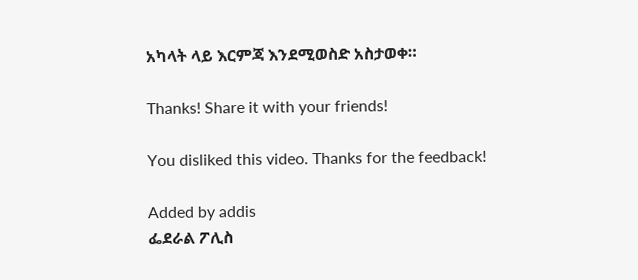አካላት ላይ እርምጃ እንደሚወስድ አስታወቀ።

Thanks! Share it with your friends!

You disliked this video. Thanks for the feedback!

Added by addis
ፌደራል ፖሊስ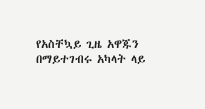የአስቸኳይ ጊዜ አዋጁን በማይተገብሩ አካላት ላይ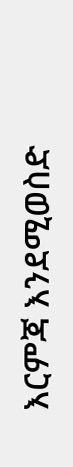እርምጃ እንደሚወስድ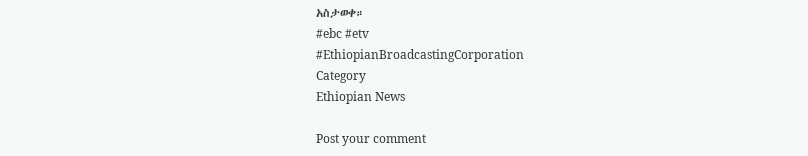አስታወቀ።
#ebc #etv
#EthiopianBroadcastingCorporation
Category
Ethiopian News

Post your comment